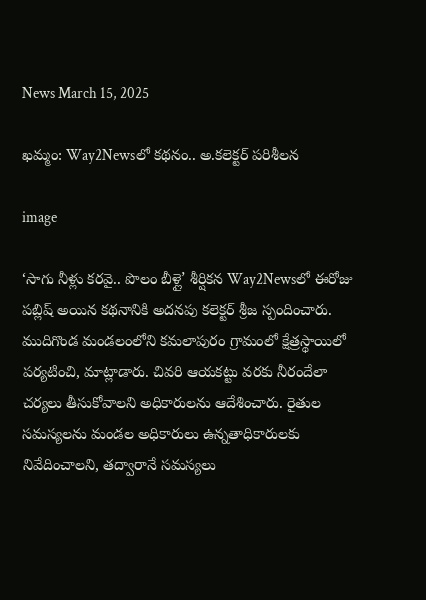News March 15, 2025

ఖమ్మం: Way2Newsలో కథనం.. అ.కలెక్టర్ పరిశీలన

image

‘సాగు నీళ్లు కరవై.. పొలం బీళ్లై’ శీర్షికన Way2Newsలో ఈరోజు పబ్లిష్ అయిన కథనానికి అదనపు కలెక్టర్ శ్రీజ స్పందించారు. ముదిగొండ మండలంలోని కమలాపురం గ్రామంలో క్షేత్రస్థాయిలో పర్యటించి, మాట్లాడారు. చివరి ఆయకట్టు వరకు నీరందేలా చర్యలు తీసుకోవాలని అధికారులను ఆదేశించారు. రైతుల సమస్యలను మండల అధికారులు ఉన్నతాధికారులకు నివేదించాలని, తద్వారానే సమస్యలు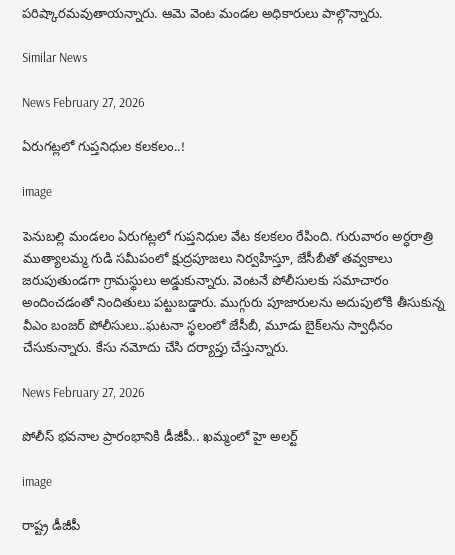పరిష్కారమవుతాయన్నారు. ఆమె వెంట మండల అధికారులు పాల్గొన్నారు.

Similar News

News February 27, 2026

ఏరుగట్లలో గుప్తనిధుల కలకలం..!

image

పెనుబల్లి మండలం ఏరుగట్లలో గుప్తనిధుల వేట కలకలం రేపింది. గురువారం అర్ధరాత్రి ముత్యాలమ్మ గుడి సమీపంలో క్షుద్రపూజలు నిర్వహిస్తూ, జేసీబీతో తవ్వకాలు జరుపుతుండగా గ్రామస్థులు అడ్డుకున్నారు. వెంటనే పోలీసులకు సమాచారం అందించడంతో నిందితులు పట్టుబడ్డారు. ముగ్గురు పూజారులను అదుపులోకి తీసుకున్న వీఎం బంజర్ పోలీసులు..ఘటనా స్థలంలో జేసీబీ, మూడు బైక్‌లను స్వాధీనం చేసుకున్నారు. కేసు నమోదు చేసి దర్యాప్తు చేస్తున్నారు.

News February 27, 2026

పోలీస్ భవనాల ప్రారంభానికి డీజీపీ.. ఖమ్మంలో హై అలర్ట్

image

రాష్ట్ర డీజీపీ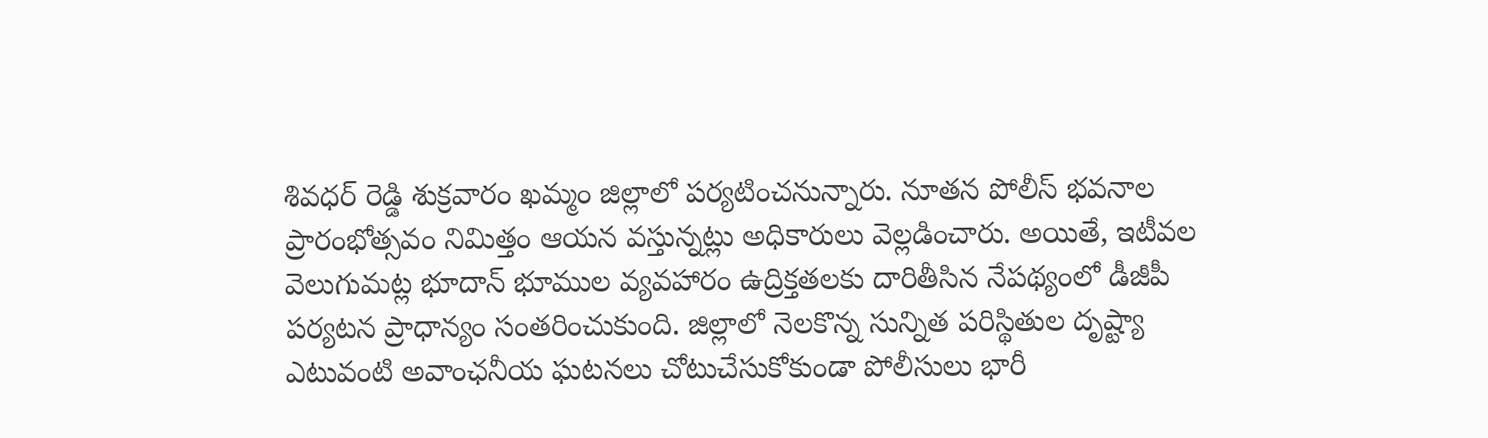శివధర్‌ రెడ్డి శుక్రవారం ఖమ్మం జిల్లాలో పర్యటించనున్నారు. నూతన పోలీస్‌ భవనాల ప్రారంభోత్సవం నిమిత్తం ఆయన వస్తున్నట్లు అధికారులు వెల్లడించారు. అయితే, ఇటీవల వెలుగుమట్ల భూదాన్ భూముల వ్యవహారం ఉద్రిక్తతలకు దారితీసిన నేపథ్యంలో డీజీపీ పర్యటన ప్రాధాన్యం సంతరించుకుంది. జిల్లాలో నెలకొన్న సున్నిత పరిస్థితుల దృష్ట్యా ఎటువంటి అవాంఛనీయ ఘటనలు చోటుచేసుకోకుండా పోలీసులు భారీ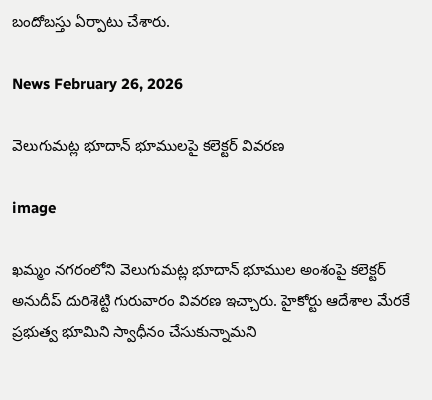బందోబస్తు ఏర్పాటు చేశారు.

News February 26, 2026

వెలుగుమట్ల భూదాన్ భూములపై కలెక్టర్ వివరణ

image

ఖమ్మం నగరంలోని వెలుగుమట్ల భూదాన్ భూముల అంశంపై కలెక్టర్ అనుదీప్ దురిశెట్టి గురువారం వివరణ ఇచ్చారు. హైకోర్టు ఆదేశాల మేరకే ప్రభుత్వ భూమిని స్వాధీనం చేసుకున్నామని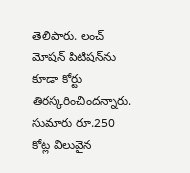తెలిపారు. లంచ్ మోషన్ పిటిషన్‌ను కూడా కోర్టు తిరస్కరించిందన్నారు. సుమారు రూ.250 కోట్ల విలువైన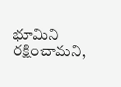భూమిని రక్షించామని,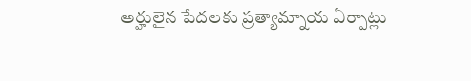అర్హులైన పేదలకు ప్రత్యామ్నాయ ఏర్పాట్లు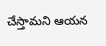చేస్తామని ఆయన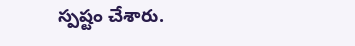స్పష్టం చేశారు.